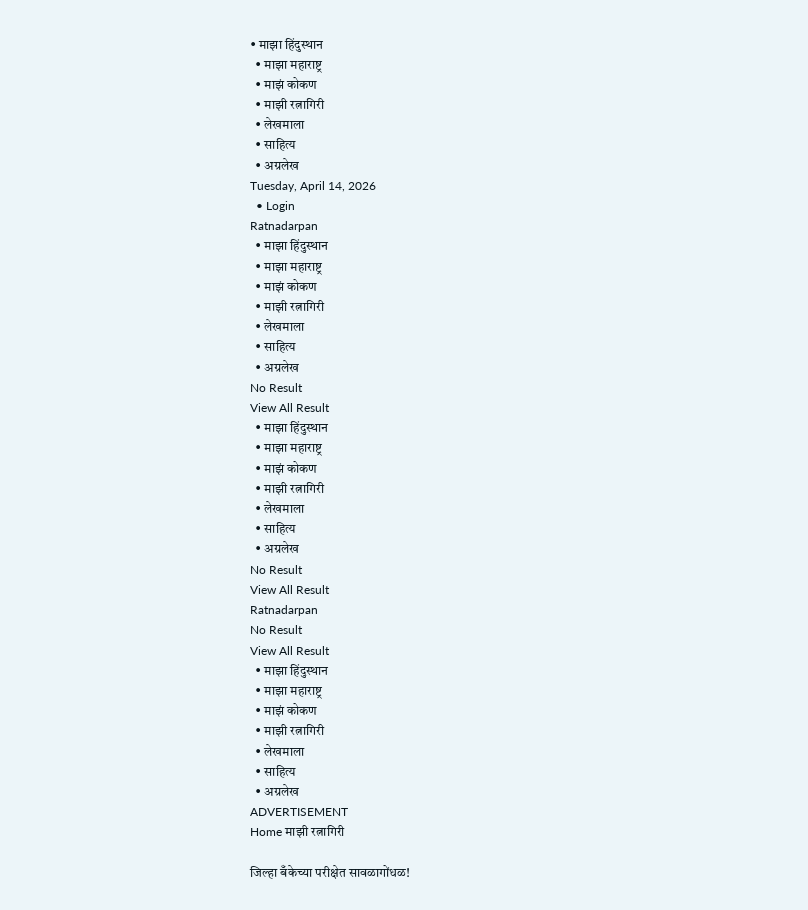• माझा हिंदुस्थान
  • माझा महाराष्ट्र
  • माझं कोकण
  • माझी रत्नागिरी
  • लेखमाला
  • साहित्य
  • अग्रलेख
Tuesday, April 14, 2026
  • Login
Ratnadarpan
  • माझा हिंदुस्थान
  • माझा महाराष्ट्र
  • माझं कोकण
  • माझी रत्नागिरी
  • लेखमाला
  • साहित्य
  • अग्रलेख
No Result
View All Result
  • माझा हिंदुस्थान
  • माझा महाराष्ट्र
  • माझं कोकण
  • माझी रत्नागिरी
  • लेखमाला
  • साहित्य
  • अग्रलेख
No Result
View All Result
Ratnadarpan
No Result
View All Result
  • माझा हिंदुस्थान
  • माझा महाराष्ट्र
  • माझं कोकण
  • माझी रत्नागिरी
  • लेखमाला
  • साहित्य
  • अग्रलेख
ADVERTISEMENT
Home माझी रत्नागिरी

जिल्हा बँकेच्या परीक्षेत सावळागोंधळ!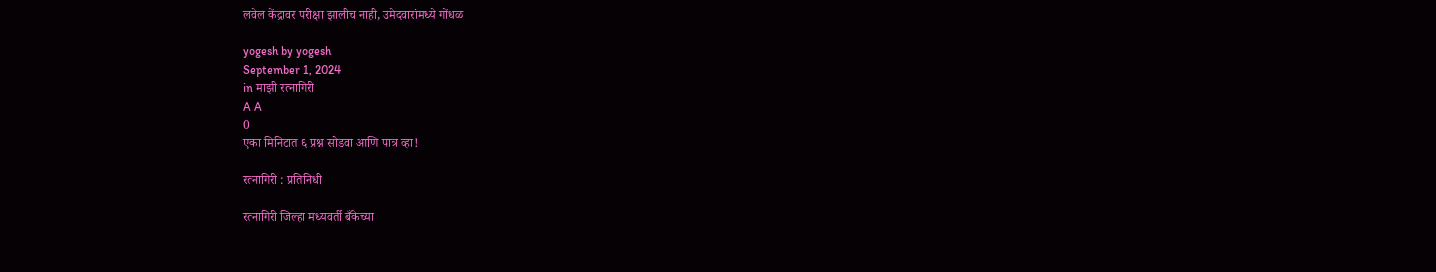लवेल केंद्रावर परीक्षा झालीच नाही, उमेदवारांमध्ये गोंधळ

yogesh by yogesh
September 1, 2024
in माझी रत्नागिरी
A A
0
एका मिनिटात ६ प्रश्न सोडवा आणि पात्र व्हा!

रत्नागिरी : प्रतिनिधी

रत्नागिरी जिल्हा मध्यवर्ती बँकेच्या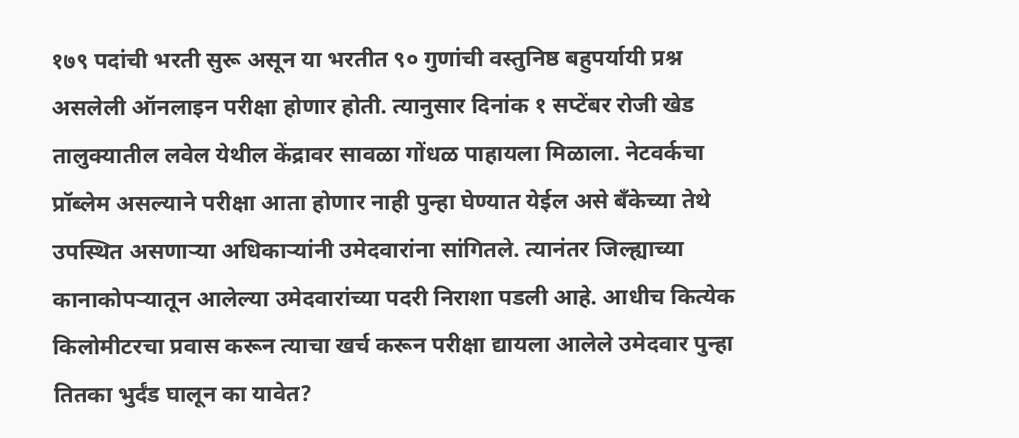१७९ पदांची भरती सुरू असून या भरतीत ९० गुणांची वस्तुनिष्ठ बहुपर्यायी प्रश्न असलेली ऑनलाइन परीक्षा होणार होती. त्यानुसार दिनांक १ सप्टेंबर रोजी खेड तालुक्यातील लवेल येथील केंद्रावर सावळा गोंधळ पाहायला मिळाला. नेटवर्कचा प्रॉब्लेम असल्याने परीक्षा आता होणार नाही पुन्हा घेण्यात येईल असे बँकेच्या तेथे उपस्थित असणाऱ्या अधिकाऱ्यांनी उमेदवारांना सांगितले. त्यानंतर जिल्ह्याच्या कानाकोपऱ्यातून आलेल्या उमेदवारांच्या पदरी निराशा पडली आहे. आधीच कित्येक किलोमीटरचा प्रवास करून त्याचा खर्च करून परीक्षा द्यायला आलेले उमेदवार पुन्हा तितका भुर्दंड घालून का यावेत?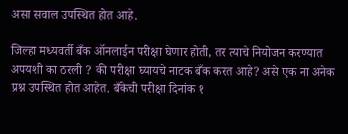असा सवाल उपस्थित होत आहे.

जिल्हा मध्यवर्ती बँक ऑनलाईन परीक्षा घेणार होती, तर त्याचे नियोजन करण्यात अपयशी का ठरली ? की परीक्षा घ्यायचे नाटक बँक करत आहे? असे एक ना अनेक प्रश्न उपस्थित होत आहेत. बँकेची परीक्षा दिनांक १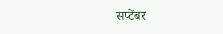सप्टेंबर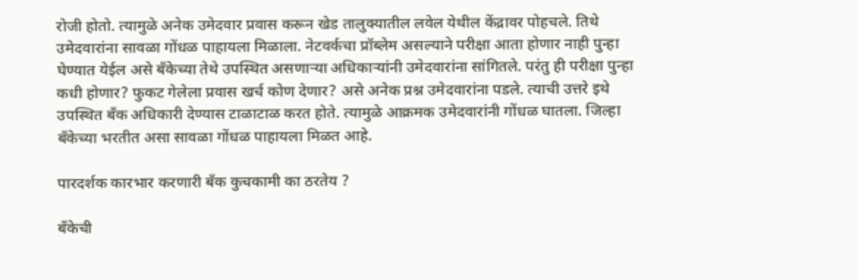रोजी होतो. त्यामुळे अनेक उमेदवार प्रवास करून खेड तालुक्यातील लवेल येथील केंद्रावर पोहचले. तिथे उमेदवारांना सावळा गोंधळ पाहायला मिळाला. नेटवर्कचा प्रॉब्लेम असल्याने परीक्षा आता होणार नाही पुन्हा घेण्यात येईल असे बँकेच्या तेथे उपस्थित असणाऱ्या अधिकाऱ्यांनी उमेदवारांना सांगितले. परंतु ही परीक्षा पुन्हा कधी होणार? फुकट गेलेला प्रवास खर्च कोण देणार? असे अनेक प्रश्न उमेदवारांना पडले. त्याची उत्तरे इथे उपस्थित बँक अधिकारी देण्यास टाळाटाळ करत होते. त्यामुळे आक्रमक उमेदवारांनी गोंधळ घातला. जिल्हा बँकेच्या भरतीत असा सावळा गोंधळ पाहायला मिळत आहे.

पारदर्शक कारभार करणारी बँक कुचकामी का ठरतेय ?

बँकेची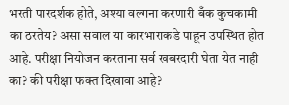भरती पारदर्शक होते, अश्या वल्गना करणारी बँक कुचकामी का ठरतेय? असा सवाल या कारभाराकडे पाहून उपस्थित होत आहे. परीक्षा नियोजन करताना सर्व खबरदारी घेता येत नाही का? की परीक्षा फक्त दिखावा आहे?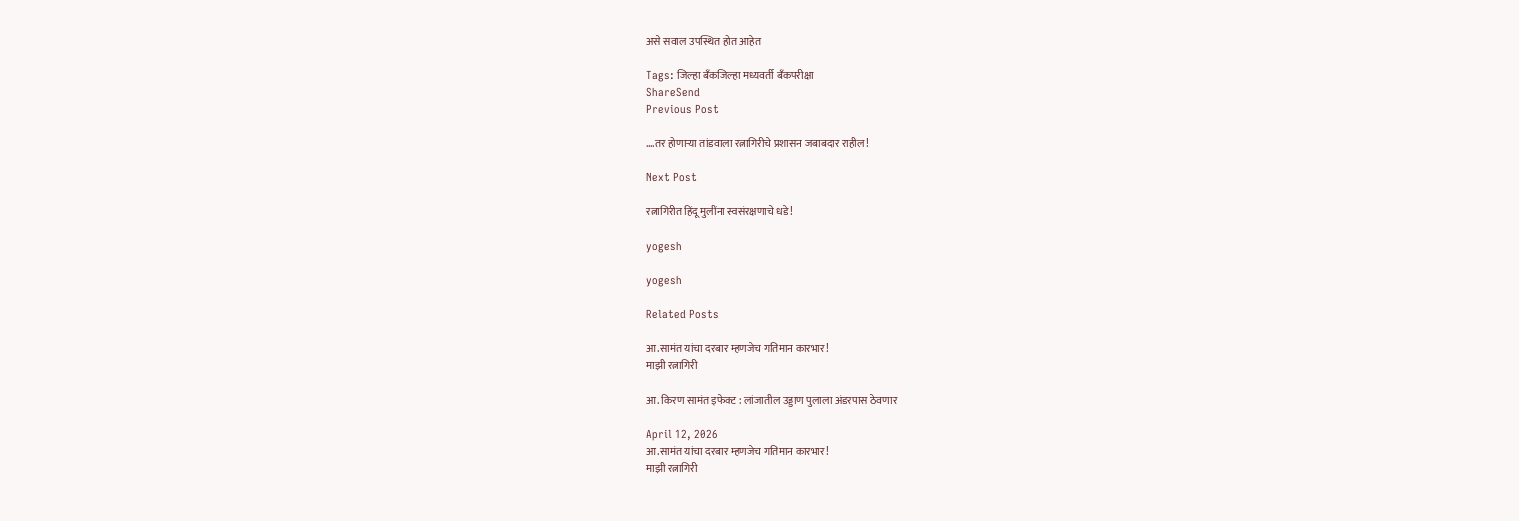असे सवाल उपस्थित होत आहेत

Tags: जिल्हा बँकजिल्हा मध्यवर्ती बँकपरीक्षा
ShareSend
Previous Post

….तर होणाऱ्या तांडवाला रत्नागिरीचे प्रशासन जबाबदार राहील!

Next Post

रत्नागिरीत हिंदू मुलींना स्वसंरक्षणाचे धडे!

yogesh

yogesh

Related Posts

आ.सामंत यांचा दरबार म्हणजेच गतिमान कारभार!
माझी रत्नागिरी

आ. किरण सामंत इफेक्ट : लांजातील उड्डाण पुलाला अंडरपास ठेवणार

April 12, 2026
आ.सामंत यांचा दरबार म्हणजेच गतिमान कारभार!
माझी रत्नागिरी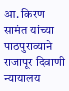आ. किरण सामंत यांच्या पाठपुराव्याने राजापूर दिवाणी न्यायालय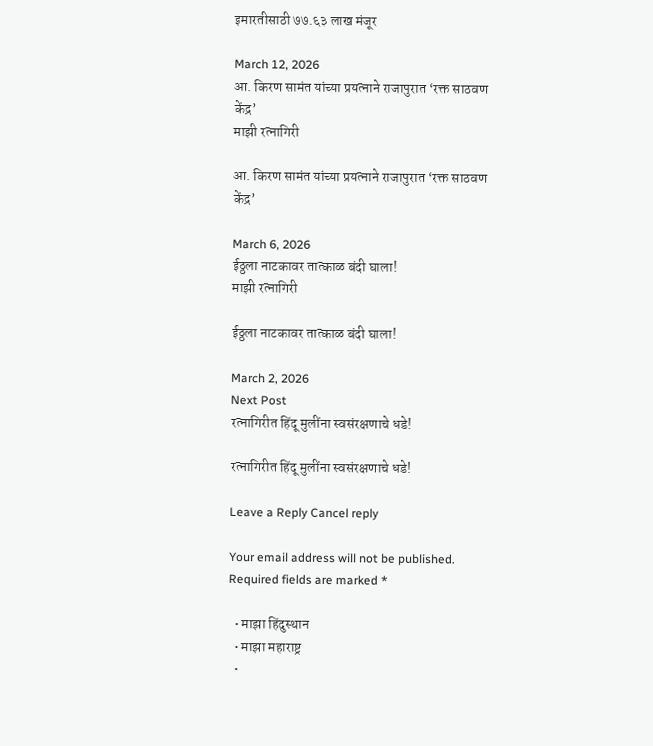इमारतीसाठी ७७.६३ लाख मंजूर

March 12, 2026
आ. किरण सामंत यांच्या प्रयत्नाने राजापुरात ‘रक्त साठवण केंद्र’
माझी रत्नागिरी

आ. किरण सामंत यांच्या प्रयत्नाने राजापुरात ‘रक्त साठवण केंद्र’

March 6, 2026
ईठ्ठला नाटकावर तात्काळ बंदी घाला!
माझी रत्नागिरी

ईठ्ठला नाटकावर तात्काळ बंदी घाला!

March 2, 2026
Next Post
रत्नागिरीत हिंदू मुलींना स्वसंरक्षणाचे धडे!

रत्नागिरीत हिंदू मुलींना स्वसंरक्षणाचे धडे!

Leave a Reply Cancel reply

Your email address will not be published. Required fields are marked *

  • माझा हिंदुस्थान
  • माझा महाराष्ट्र
  •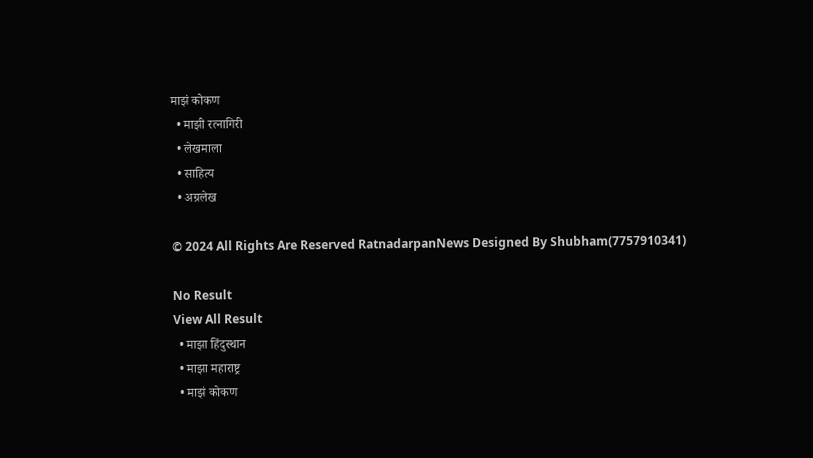माझं कोकण
  • माझी रत्नागिरी
  • लेखमाला
  • साहित्य
  • अग्रलेख

© 2024 All Rights Are Reserved RatnadarpanNews Designed By Shubham(7757910341)

No Result
View All Result
  • माझा हिंदुस्थान
  • माझा महाराष्ट्र
  • माझं कोकण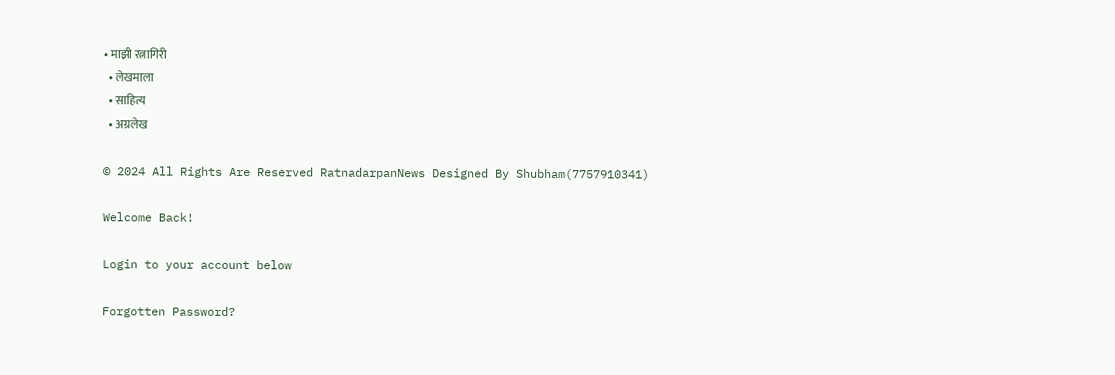• माझी रत्नागिरी
  • लेखमाला
  • साहित्य
  • अग्रलेख

© 2024 All Rights Are Reserved RatnadarpanNews Designed By Shubham(7757910341)

Welcome Back!

Login to your account below

Forgotten Password?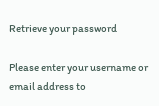Retrieve your password

Please enter your username or email address to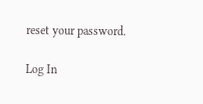reset your password.

Log In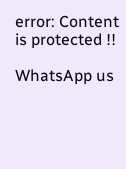error: Content is protected !!

WhatsApp us